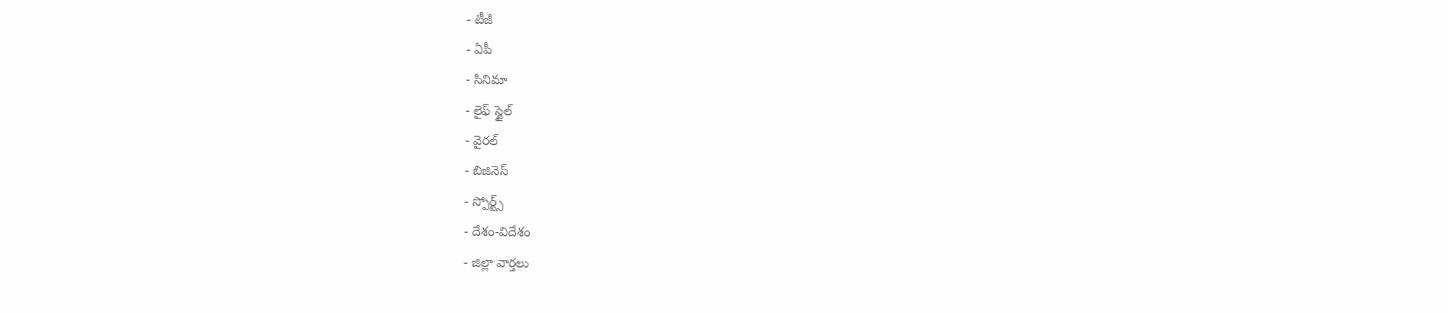- టీజీ
- ఏపీ
- సినిమా
- లైఫ్ స్టైల్
- వైరల్
- బిజినెస్
- స్పోర్ట్స్
- దేశం-విదేశం
- జిల్లా వార్తలు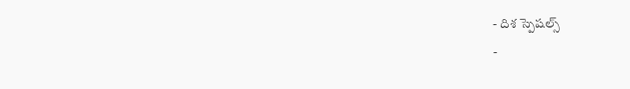- దిశ స్పెషల్స్
-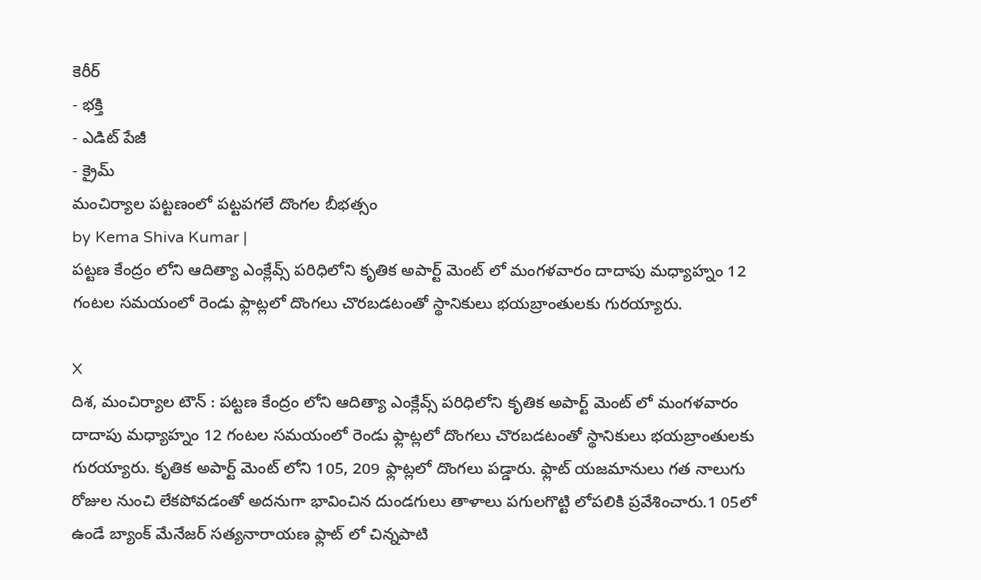కెరీర్
- భక్తి
- ఎడిట్ పేజీ
- క్రైమ్
మంచిర్యాల పట్టణంలో పట్టపగలే దొంగల బీభత్సం
by Kema Shiva Kumar |
పట్టణ కేంద్రం లోని ఆదిత్యా ఎంక్లేవ్స్ పరిధిలోని కృతిక అపార్ట్ మెంట్ లో మంగళవారం దాదాపు మధ్యాహ్నం 12 గంటల సమయంలో రెండు ఫ్లాట్లలో దొంగలు చొరబడటంతో స్థానికులు భయబ్రాంతులకు గురయ్యారు.

X
దిశ, మంచిర్యాల టౌన్ : పట్టణ కేంద్రం లోని ఆదిత్యా ఎంక్లేవ్స్ పరిధిలోని కృతిక అపార్ట్ మెంట్ లో మంగళవారం దాదాపు మధ్యాహ్నం 12 గంటల సమయంలో రెండు ఫ్లాట్లలో దొంగలు చొరబడటంతో స్థానికులు భయబ్రాంతులకు గురయ్యారు. కృతిక అపార్ట్ మెంట్ లోని 105, 209 ఫ్లాట్లలో దొంగలు పడ్డారు. ఫ్లాట్ యజమానులు గత నాలుగు రోజుల నుంచి లేకపోవడంతో అదనుగా భావించిన దుండగులు తాళాలు పగులగొట్టి లోపలికి ప్రవేశించారు.1 05లో ఉండే బ్యాంక్ మేనేజర్ సత్యనారాయణ ఫ్లాట్ లో చిన్నపాటి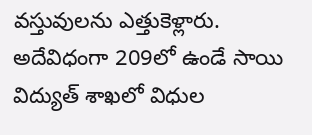వస్తువులను ఎత్తుకెళ్లారు. అదేవిధంగా 209లో ఉండే సాయి విద్యుత్ శాఖలో విధుల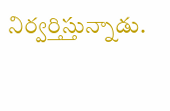నిర్వర్తిస్తున్నాడు.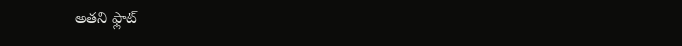అతని ఫ్లాట్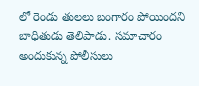లో రెండు తులలు బంగారం పోయిందని బాధితుడు తెలిపాడు. సమాచారం అందుకున్న పోలీసులు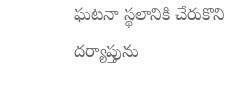ఘటనా స్థలానికి చేరుకొని దర్యాప్తును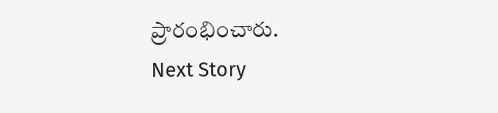ప్రారంభించారు.
Next Story